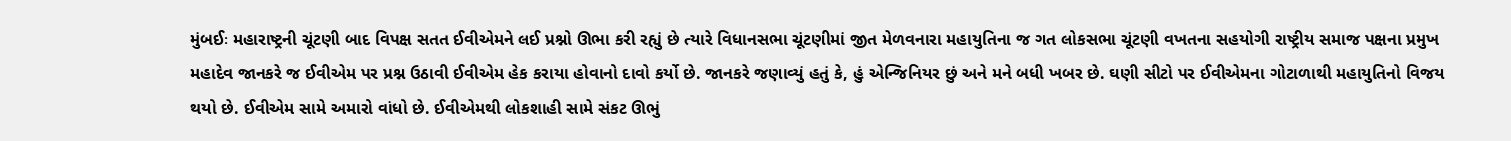મુંબઈઃ મહારાષ્ટ્રની ચૂંટણી બાદ વિપક્ષ સતત ઈવીએમને લઈ પ્રશ્નો ઊભા કરી રહ્યું છે ત્યારે વિધાનસભા ચૂંટણીમાં જીત મેળવનારા મહાયુતિના જ ગત લોકસભા ચૂંટણી વખતના સહયોગી રાષ્ટ્રીય સમાજ પક્ષના પ્રમુખ મહાદેવ જાનકરે જ ઈવીએમ પર પ્રશ્ન ઉઠાવી ઈવીએમ હેક કરાયા હોવાનો દાવો કર્યો છે. જાનકરે જણાવ્યું હતું કે, હું એન્જિનિયર છું અને મને બધી ખબર છે. ઘણી સીટો પર ઈવીએમના ગોટાળાથી મહાયુતિનો વિજય થયો છે. ઈવીએમ સામે અમારો વાંધો છે. ઈવીએમથી લોકશાહી સામે સંકટ ઊભું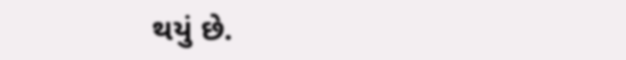થયું છે.